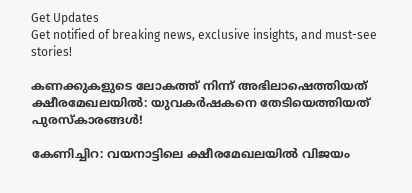Get Updates
Get notified of breaking news, exclusive insights, and must-see stories!

കണക്കുകളുടെ ലോകത്ത് നിന്ന് അഭിലാഷെത്തിയത് ക്ഷീരമേഖലയില്‍: യുവകര്‍ഷകനെ തേടിയെത്തിയത് പുരസ്കാരങ്ങള്‍!

കേണിച്ചിറ: വയനാട്ടിലെ ക്ഷീരമേഖലയില്‍ വിജയം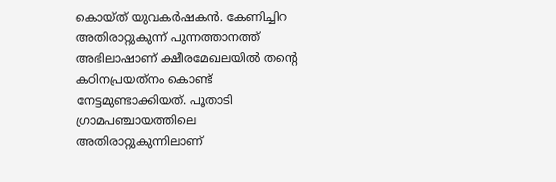കൊയ്ത് യുവകര്‍ഷകന്‍. കേണിച്ചിറ അതിരാറ്റുകുന്ന് പുന്നത്താനത്ത് അഭിലാഷാണ് ക്ഷീരമേഖലയില്‍ തന്റെ കഠിനപ്രയത്‌നം കൊണ്ട് നേട്ടമുണ്ടാക്കിയത്. പൂതാടി ഗ്രാമപഞ്ചായത്തിലെ അതിരാറ്റുകുന്നിലാണ്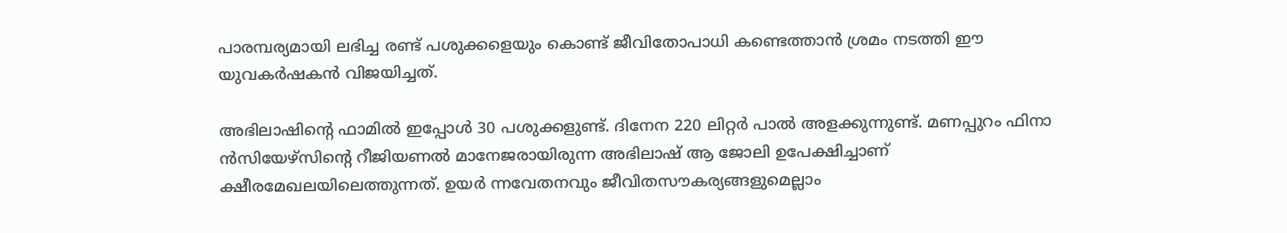പാരമ്പര്യമായി ലഭിച്ച രണ്ട് പശുക്കളെയും കൊണ്ട് ജീവിതോപാധി കണ്ടെത്താന്‍ ശ്രമം നടത്തി ഈ യുവകര്‍ഷകന്‍ വിജയിച്ചത്.

അഭിലാഷിന്റെ ഫാമില്‍ ഇപ്പോള്‍ 30 പശുക്കളുണ്ട്. ദിനേന 220 ലിറ്റര്‍ പാല്‍ അളക്കുന്നുണ്ട്. മണപ്പുറം ഫിനാ ന്‍സിയേഴ്‌സിന്റെ റീജിയണല്‍ മാനേജരായിരുന്ന അഭിലാഷ് ആ ജോലി ഉപേക്ഷിച്ചാണ് ക്ഷീരമേഖലയിലെത്തുന്നത്. ഉയര്‍ ന്നവേതനവും ജീവിതസൗകര്യങ്ങളുമെല്ലാം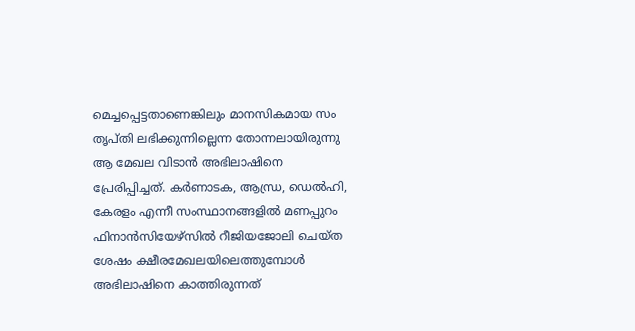മെച്ചപ്പെട്ടതാണെങ്കിലും മാനസികമായ സം തൃപ്തി ലഭിക്കുന്നില്ലെന്ന തോന്നലായിരുന്നു ആ മേഖല വിടാന്‍ അഭിലാഷിനെ പ്രേരിപ്പിച്ചത്. കര്‍ണാടക, ആന്ധ്ര, ഡെല്‍ഹി, കേരളം എന്നീ സംസ്ഥാനങ്ങളില്‍ മണപ്പുറം ഫിനാന്‍സിയേഴ്‌സില്‍ റീജിയജോലി ചെയ്ത ശേഷം ക്ഷീരമേഖലയിലെത്തുമ്പോള്‍ അഭിലാഷിനെ കാത്തിരുന്നത്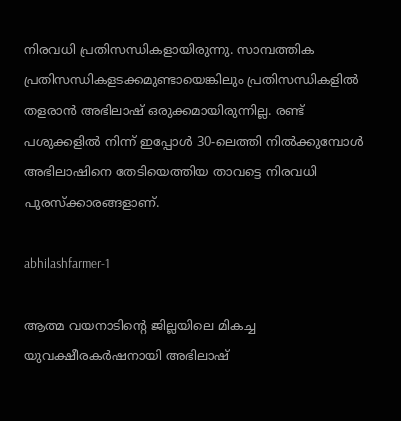നിരവധി പ്രതിസന്ധികളായിരുന്നു. സാമ്പത്തിക പ്രതിസന്ധികളടക്കമുണ്ടായെങ്കിലും പ്രതിസന്ധികളില്‍ തളരാന്‍ അഭിലാഷ് ഒരുക്കമായിരുന്നില്ല. രണ്ട് പശുക്കളില്‍ നിന്ന് ഇപ്പോള്‍ 30-ലെത്തി നില്‍ക്കുമ്പോള്‍ അഭിലാഷിനെ തേടിയെത്തിയ താവട്ടെ നിരവധി പുരസ്‌ക്കാരങ്ങളാണ്.

abhilashfarmer-1

ആത്മ വയനാടിന്റെ ജില്ലയിലെ മികച്ച യുവക്ഷീരകര്‍ഷനായി അഭിലാഷ്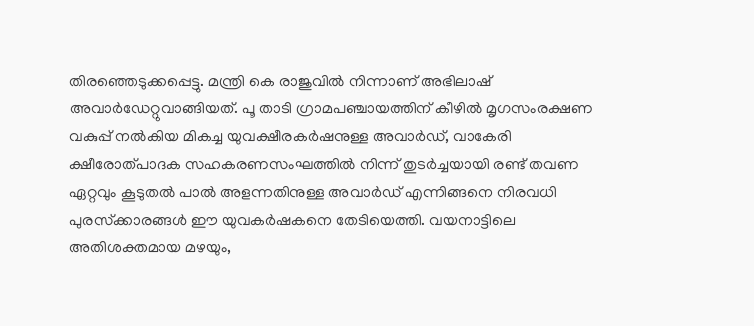തിരഞ്ഞെടുക്കപ്പെട്ടു. മന്ത്രി കെ രാജുവില്‍ നിന്നാണ് അഭിലാഷ് അവാര്‍ഡേറ്റുവാങ്ങിയത്. പൂ താടി ഗ്രാമപഞ്ചായത്തിന് കീഴില്‍ മൃഗസംരക്ഷണ വകുപ്പ് നല്‍കിയ മികച്ച യുവക്ഷീരകര്‍ഷനുള്ള അവാര്‍ഡ്, വാകേരി ക്ഷീരോത്പാദക സഹകരണസംഘത്തില്‍ നിന്ന് തുടര്‍ച്ചയായി രണ്ട് തവണ ഏറ്റവും കൂടുതല്‍ പാല്‍ അളന്നതിനുള്ള അവാര്‍ഡ് എന്നിങ്ങനെ നിരവധി പുരസ്‌ക്കാരങ്ങള്‍ ഈ യുവകര്‍ഷകനെ തേടിയെത്തി. വയനാട്ടിലെ അതിശക്തമായ മഴയും,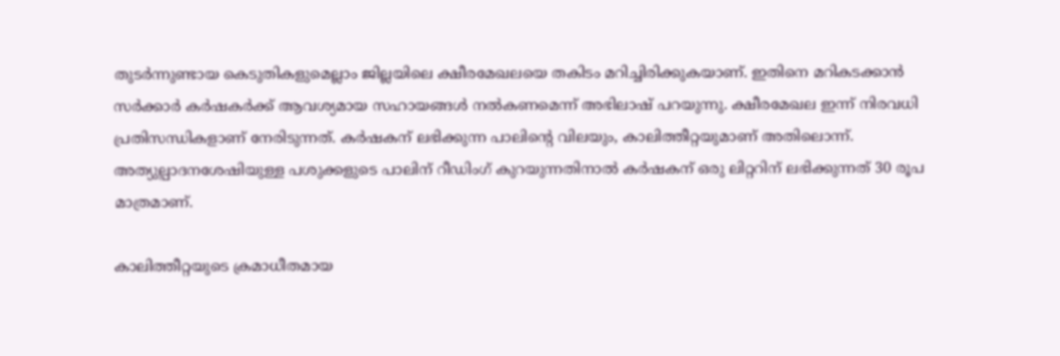തുടര്‍ന്നുണ്ടായ കെടുതികളുമെല്ലാം ജില്ലയിലെ ക്ഷീരമേഖലയെ തകിടം മറിച്ചിരിക്കുകയാണ്. ഇതിനെ മറികടക്കാന്‍ സര്‍ക്കാര്‍ കര്‍ഷകര്‍ക്ക് ആവശ്യമായ സഹായങ്ങള്‍ നല്‍കണമെന്ന് അഭിലാഷ് പറയുന്നു. ക്ഷീരമേഖല ഇന്ന് നിരവധി പ്രതിസന്ധികളാണ് നേരിടുന്നത്. കര്‍ഷകന് ലഭിക്കുന്ന പാലിന്റെ വിലയും, കാലിത്തീറ്റയുമാണ് അതിലൊന്ന്. അത്യുല്പാദനശേഷിയുള്ള പശുക്കളുടെ പാലിന് റീഡിംഗ് കുറയുന്നതിനാല്‍ കര്‍ഷകന് ഒരു ലിറ്ററിന് ലഭിക്കുന്നത് 30 രൂപ മാത്രമാണ്.

കാലിത്തീറ്റയുടെ ക്രമാധീതമായ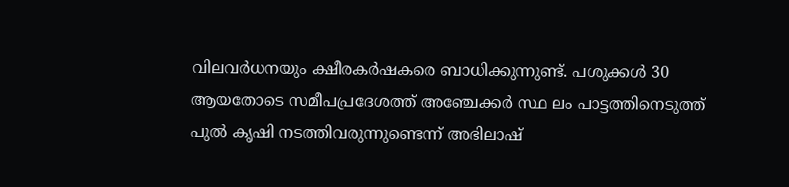വിലവര്‍ധനയും ക്ഷീരകര്‍ഷകരെ ബാധിക്കുന്നുണ്ട്. പശുക്കള്‍ 30 ആയതോടെ സമീപപ്രദേശത്ത് അഞ്ചേക്കര്‍ സ്ഥ ലം പാട്ടത്തിനെടുത്ത് പുല്‍ കൃഷി നടത്തിവരുന്നുണ്ടെന്ന് അഭിലാഷ്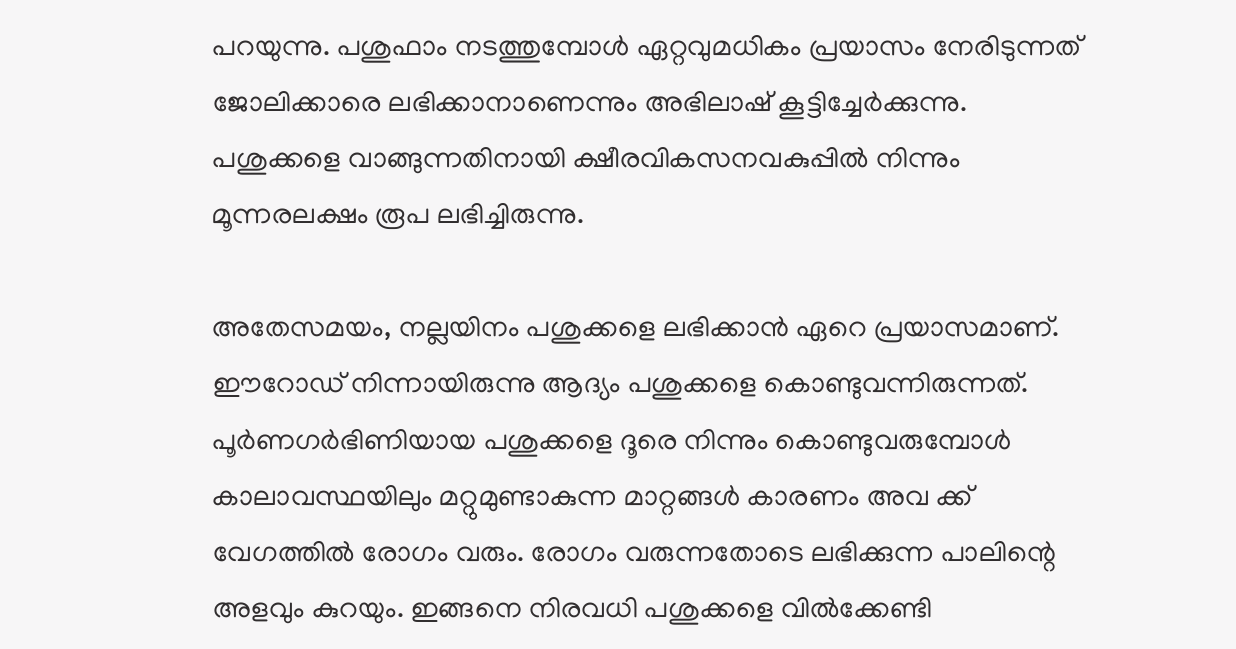പറയുന്നു. പശുഫാം നടത്തുമ്പോള്‍ ഏറ്റവുമധികം പ്രയാസം നേരിടുന്നത് ജോലിക്കാരെ ലഭിക്കാനാണെന്നും അഭിലാഷ് കൂട്ടിച്ചേര്‍ക്കുന്നു. പശുക്കളെ വാങ്ങുന്നതിനായി ക്ഷീരവികസനവകുപ്പില്‍ നിന്നും മൂന്നരലക്ഷം രൂപ ലഭിച്ചിരുന്നു.

അതേസമയം, നല്ലയിനം പശുക്കളെ ലഭിക്കാന്‍ ഏറെ പ്രയാസമാണ്. ഈറോഡ് നിന്നായിരുന്നു ആദ്യം പശുക്കളെ കൊണ്ടുവന്നിരുന്നത്. പൂര്‍ണഗര്‍ഭിണിയായ പശുക്കളെ ദൂരെ നിന്നും കൊണ്ടുവരുമ്പോള്‍ കാലാവസ്ഥയിലും മറ്റുമുണ്ടാകുന്ന മാറ്റങ്ങള്‍ കാരണം അവ ക്ക് വേഗത്തില്‍ രോഗം വരും. രോഗം വരുന്നതോടെ ലഭിക്കുന്ന പാലിന്റെ അളവും കുറയും. ഇങ്ങനെ നിരവധി പശുക്കളെ വില്‍ക്കേണ്ടി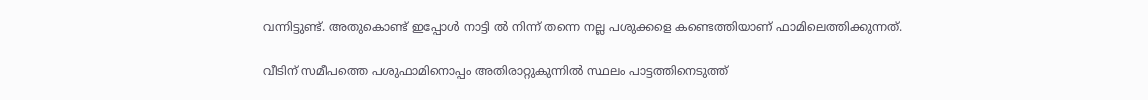വന്നിട്ടുണ്ട്. അതുകൊണ്ട് ഇപ്പോള്‍ നാട്ടി ല്‍ നിന്ന് തന്നെ നല്ല പശുക്കളെ കണ്ടെത്തിയാണ് ഫാമിലെത്തിക്കുന്നത്.

വീടിന് സമീപത്തെ പശുഫാമിനൊപ്പം അതിരാറ്റുകുന്നില്‍ സ്ഥലം പാട്ടത്തിനെടുത്ത്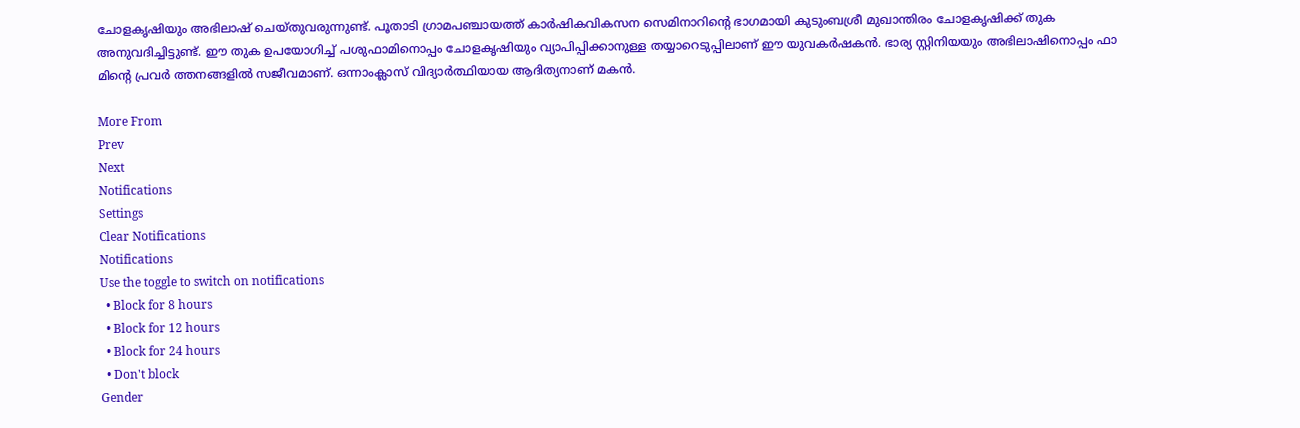ചോളകൃഷിയും അഭിലാഷ് ചെയ്തുവരുന്നുണ്ട്. പൂതാടി ഗ്രാമപഞ്ചായത്ത് കാര്‍ഷികവികസന സെമിനാറിന്റെ ഭാഗമായി കുടുംബശ്രീ മുഖാന്തിരം ചോളകൃഷിക്ക് തുക അനുവദിച്ചിട്ടുണ്ട്. ഈ തുക ഉപയോഗിച്ച് പശുഫാമിനൊപ്പം ചോളകൃഷിയും വ്യാപിപ്പിക്കാനുള്ള തയ്യാറെടുപ്പിലാണ് ഈ യുവകര്‍ഷകന്‍. ഭാര്യ സ്റ്റിനിയയും അഭിലാഷിനൊപ്പം ഫാ മിന്റെ പ്രവര്‍ ത്തനങ്ങളില്‍ സജീവമാണ്. ഒന്നാംക്ലാസ് വിദ്യാര്‍ത്ഥിയായ ആദിത്യനാണ് മകന്‍.

More From
Prev
Next
Notifications
Settings
Clear Notifications
Notifications
Use the toggle to switch on notifications
  • Block for 8 hours
  • Block for 12 hours
  • Block for 24 hours
  • Don't block
Gender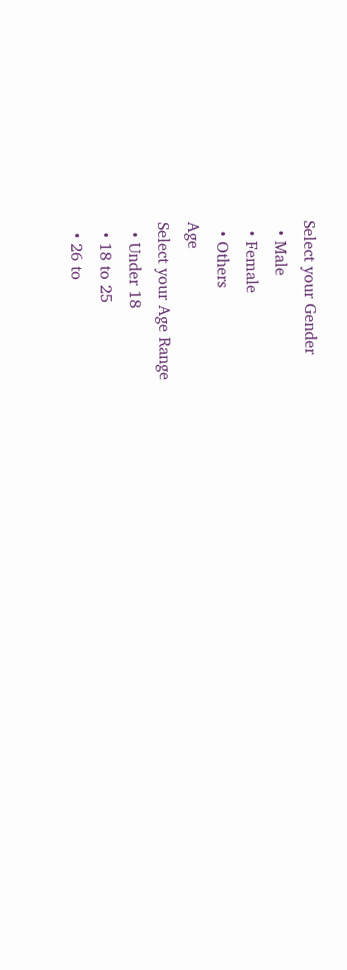Select your Gender
  • Male
  • Female
  • Others
Age
Select your Age Range
  • Under 18
  • 18 to 25
  • 26 to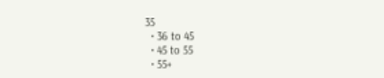35
  • 36 to 45
  • 45 to 55
  • 55+